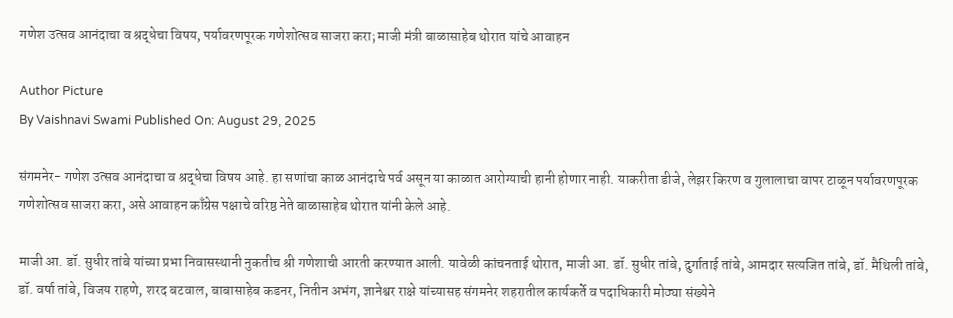गणेश उत्सव आनंदाचा व श्रद्धेचा विषय, पर्यावरणपूरक गणेशोत्सव साजरा करा; माजी मंत्री बाळासाहेब थोरात यांचे आवाहन

Author Picture
By Vaishnavi Swami Published On: August 29, 2025

संगमनेर- गणेश उत्सव आनंदाचा व श्रद्धेचा विषय आहे. हा सणांचा काळ आनंदाचे पर्व असून या काळात आरोग्याची हानी होणार नाही. याकरीता डीजे, लेझर किरण व गुलालाचा वापर टाळून पर्यावरणपूरक गणेशोत्सव साजरा करा, असे आवाहन काँग्रेस पक्षाचे वरिष्ठ नेते बाळासाहेब थोरात यांनी केले आहे.

माजी आ. डॉ. सुधीर तांबे यांच्या प्रभा निवासस्थानी नुकतीच श्री गणेशाची आरती करण्यात आली. यावेळी कांचनताई थोरात, माजी आ. डॉ. सुधीर तांबे, दुर्गाताई तांबे, आमदार सत्यजित तांबे, डॉ. मैथिली तांबे, डॉ. वर्षा तांबे, विजय राहणे, शरद बटवाल, बाबासाहेब कडनर, नितीन अभंग, ज्ञानेश्वर राक्षे यांच्यासह संगमनेर शहरातील कार्यकर्ते व पदाधिकारी मोठ्या संख्येने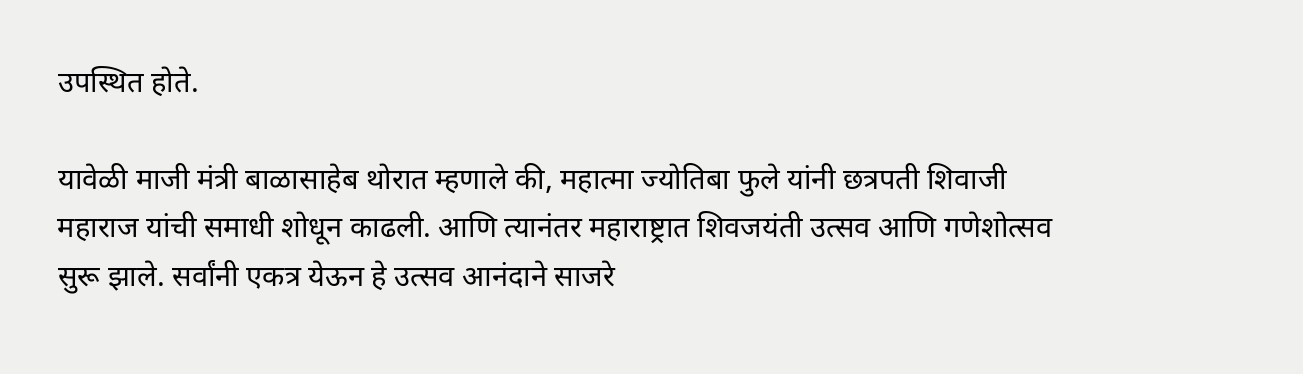उपस्थित होते.

यावेळी माजी मंत्री बाळासाहेब थोरात म्हणाले की, महात्मा ज्योतिबा फुले यांनी छत्रपती शिवाजी महाराज यांची समाधी शोधून काढली. आणि त्यानंतर महाराष्ट्रात शिवजयंती उत्सव आणि गणेशोत्सव सुरू झाले. सर्वांनी एकत्र येऊन हे उत्सव आनंदाने साजरे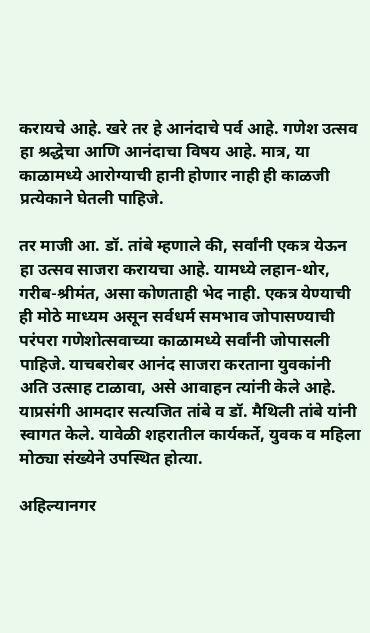करायचे आहे. खरे तर हे आनंदाचे पर्व आहे. गणेश उत्सव हा श्रद्धेचा आणि आनंदाचा विषय आहे. मात्र, या काळामध्ये आरोग्याची हानी होणार नाही ही काळजी प्रत्येकाने घेतली पाहिजे.

तर माजी आ. डॉ. तांबे म्हणाले की, सर्वांनी एकत्र येऊन हा उत्सव साजरा करायचा आहे. यामध्ये लहान-थोर, गरीब-श्रीमंत, असा कोणताही भेद नाही. एकत्र येण्याची ही मोठे माध्यम असून सर्वधर्म समभाव जोपासण्याची परंपरा गणेशोत्सवाच्या काळामध्ये सर्वांनी जोपासली पाहिजे. याचबरोबर आनंद साजरा करताना युवकांनी अति उत्साह टाळावा, असे आवाहन त्यांनी केले आहे. याप्रसंगी आमदार सत्यजित तांबे व डॉ. मैथिली तांबे यांनी स्वागत केले. यावेळी शहरातील कार्यकर्ते, युवक व महिला मोठ्या संख्येने उपस्थित होत्या.

अहिल्यानगर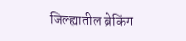जिल्ह्यातील ब्रेकिंग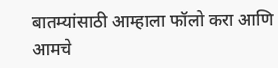बातम्यांसाठी आम्हाला फॉलो करा आणि आमचे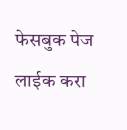फेसबुक पेज लाईक करा